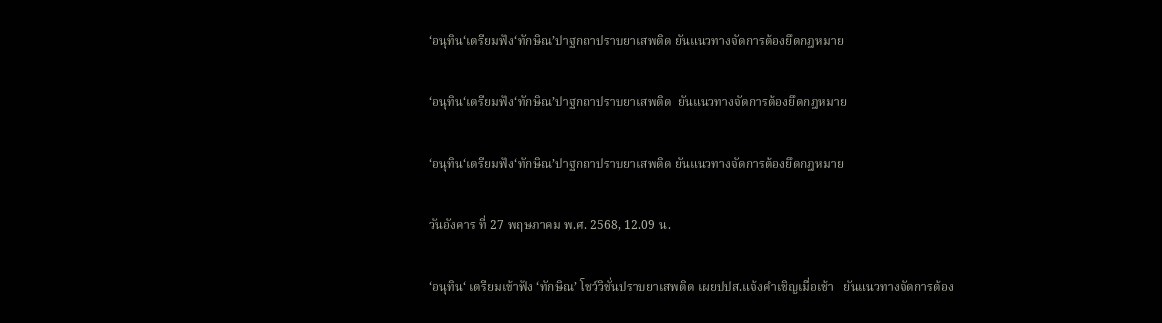‘อนุทิน‘เตรียมฟัง‘ทักษิณ’ปาฐกถาปราบยาเสพติด ยันแนวทางจัดการต้องยึดกฎหมาย

‘อนุทิน‘เตรียมฟัง‘ทักษิณ’ปาฐกถาปราบยาเสพติด  ยันแนวทางจัดการต้องยึดกฎหมาย

‘อนุทิน‘เตรียมฟัง‘ทักษิณ’ปาฐกถาปราบยาเสพติด ยันแนวทางจัดการต้องยึดกฎหมาย

วันอังคาร ที่ 27 พฤษภาคม พ.ศ. 2568, 12.09 น.

‘อนุทิน‘ เตรียมเข้าฟัง ‘ทักษิณ’ โชว์วิชั่นปราบยาเสพติด เผยปปส.แจ้งคำเชิญเมื่อเช้า   ยันแนวทางจัดการต้อง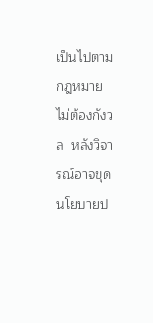เป็นไปตามกฎหมาย ไม่ต้องกังวล  หลังวิจารณ์อาจขุดนโยบายป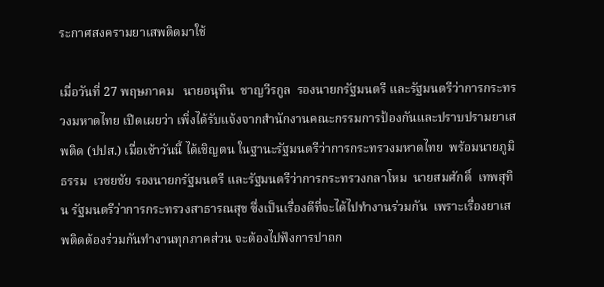ระกาศสงครามยาเสพติดมาใช้

เมื่อวันที่ 27 พฤษภาคม   นายอนุทิน  ชาญวีรกูล  รองนายกรัฐมนตรี และรัฐมนตรีว่าการกระทรวงมหาดไทย เปิดเผยว่า เพิ่งได้รับแจ้งจากสำนักงานคณะกรรมการป้องกันและปราบปรามยาเสพติด (ปปส.) เมื่อเช้าวันนี้ ได้เชิญตน ในฐานะรัฐมนตรีว่าการกระทรวงมหาดไทย  พร้อมนายภูมิธรรม  เวชยชัย รองนายกรัฐมนตรี และรัฐมนตรีว่าการกระทรวงกลาโหม  นายสมศักดิ์  เทพสุทิน รัฐมนตรีว่าการกระทรวงสาธารณสุข ซึ่งเป็นเรื่องดีที่จะได้ไปทำงานร่วมกัน  เพราะเรื่องยาเสพติดต้องร่วมกันทำงานทุกภาคส่วน จะต้องไปฟังการปาถก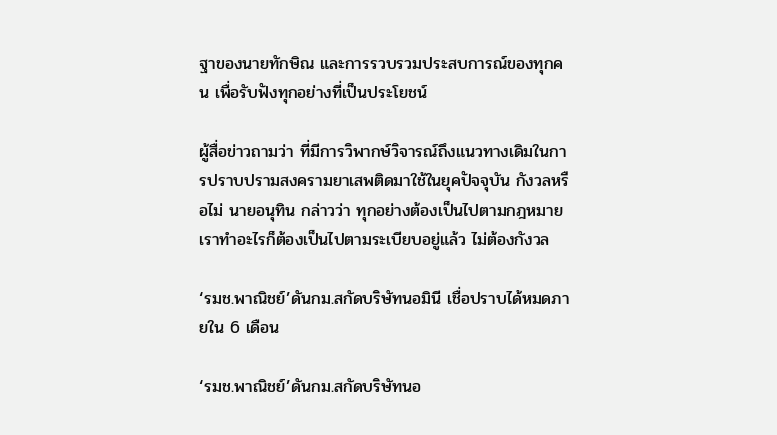ฐาของนายทักษิณ และการรวบรวมประสบการณ์ของทุกคน เพื่อรับฟังทุกอย่างที่เป็นประโยชน์

ผู้สื่อข่าวถามว่า ที่มีการวิพากษ์วิจารณ์ถึงแนวทางเดิมในการปราบปรามสงครามยาเสพติดมาใช้ในยุคปัจจุบัน กังวลหรือไม่ นายอนุทิน กล่าวว่า ทุกอย่างต้องเป็นไปตามกฎหมาย  เราทำอะไรก็ต้องเป็นไปตามระเบียบอยู่แล้ว ไม่ต้องกังวล

‘รมช.พาณิชย์’ดันกม.สกัดบริษัทนอมินี เชื่อปราบได้หมดภายใน 6 เดือน

‘รมช.พาณิชย์’ดันกม.สกัดบริษัทนอ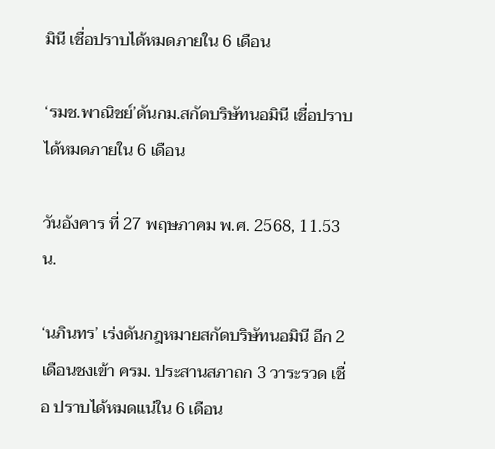มินี เชื่อปราบได้หมดภายใน 6 เดือน

‘รมช.พาณิชย์’ดันกม.สกัดบริษัทนอมินี เชื่อปราบได้หมดภายใน 6 เดือน

วันอังคาร ที่ 27 พฤษภาคม พ.ศ. 2568, 11.53 น.

‘นภินทร’ เร่งดันกฎหมายสกัดบริษัทนอมินี อีก 2 เดือนชงเข้า ครม. ประสานสภาถก 3 วาระรวด เชื่อ ปราบได้หมดแน่ใน 6 เดือน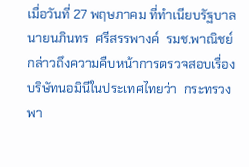เมื่อวันที่ 27 พฤษภาคม ที่ทำเนียบรัฐบาล  นายนภินทร  ศรีสรรพางค์  รมช.พาณิชย์ กล่าวถึงความคืบหน้าการตรวจสอบเรื่องบริษัทนอมินีในประเทศไทยว่า  กระทรวงพา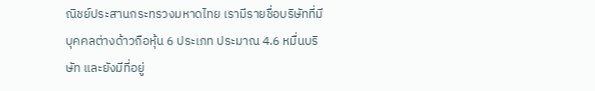ณิชย์ประสานกระทรวงมหาดไทย เรามีรายชื่อบริษัทที่มีบุคคลต่างด้าวถือหุ้น 6 ประเภท ประมาณ 4.6 หมื่นบริษัท และยังมีที่อยู่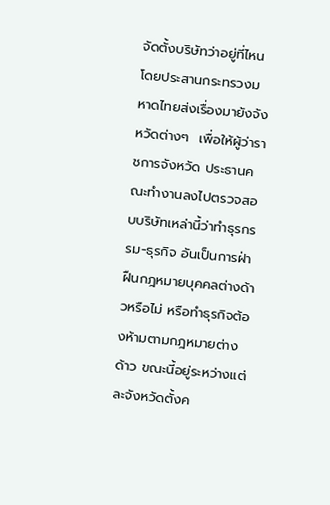จัดตั้งบริษัทว่าอยู่ที่ไหน โดยประสานกระทรวงมหาดไทยส่งเรื่องมายังจังหวัดต่างๆ  เพื่อให้ผู้ว่าราชการจังหวัด ประธานคณะทำงานลงไปตรวจสอบบริษัทเหล่านี้ว่าทำธุรกรรม-ธุรกิจ อันเป็นการฝ่าฝืนกฎหมายบุคคลต่างด้าวหรือไม่ หรือทำธุรกิจต้องห้ามตามกฎหมายต่างด้าว ขณะนี้อยู่ระหว่างแต่ละจังหวัดตั้งค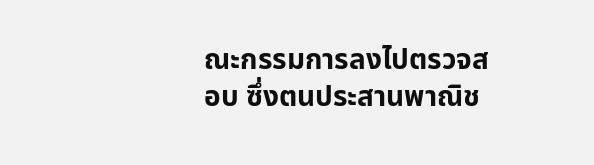ณะกรรมการลงไปตรวจสอบ ซึ่งตนประสานพาณิช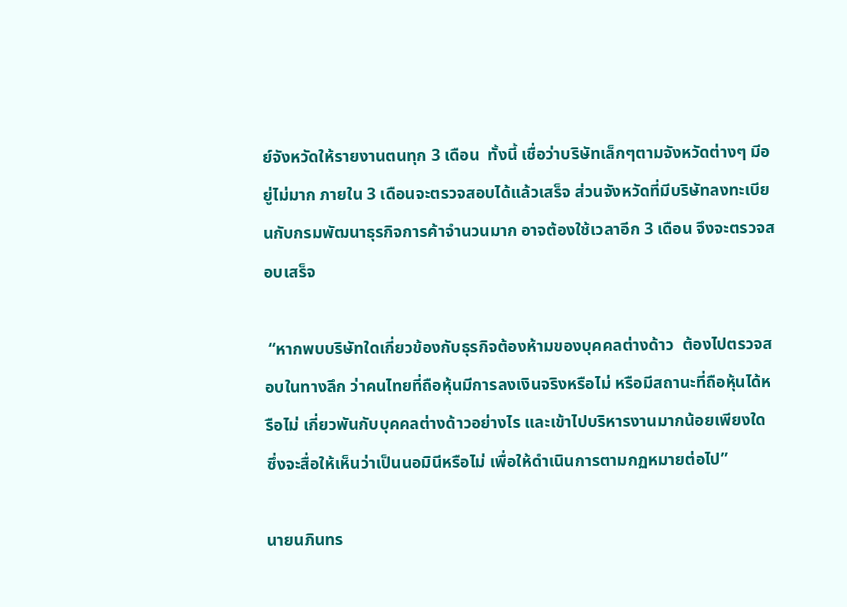ย์จังหวัดให้รายงานตนทุก 3 เดือน  ทั้งนี้ เชื่อว่าบริษัทเล็กๆตามจังหวัดต่างๆ มีอยู่ไม่มาก ภายใน 3 เดือนจะตรวจสอบได้แล้วเสร็จ ส่วนจังหวัดที่มีบริษัทลงทะเบียนกับกรมพัฒนาธุรกิจการค้าจำนวนมาก อาจต้องใช้เวลาอีก 3 เดือน จึงจะตรวจสอบเสร็จ

 “หากพบบริษัทใดเกี่ยวข้องกับธุรกิจต้องห้ามของบุคคลต่างด้าว  ต้องไปตรวจสอบในทางลึก ว่าคนไทยที่ถือหุ้นมีการลงเงินจริงหรือไม่ หรือมีสถานะที่ถือหุ้นได้หรือไม่ เกี่ยวพันกับบุคคลต่างด้าวอย่างไร และเข้าไปบริหารงานมากน้อยเพียงใด  ซึ่งจะสื่อให้เห็นว่าเป็นนอมินีหรือไม่ เพื่อให้ดำเนินการตามกฏหมายต่อไป”

นายนภินทร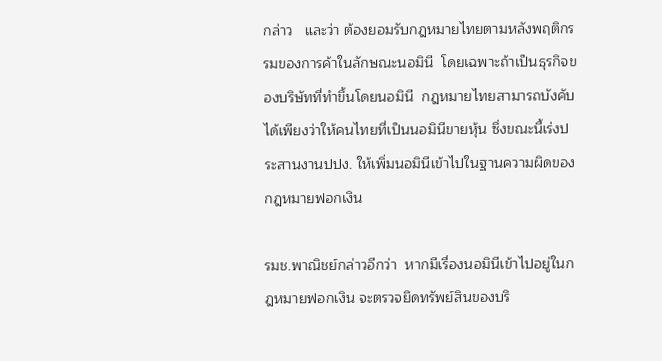กล่าว   และว่า ต้องยอมรับกฎหมายไทยตามหลังพฤติกรรมของการค้าในลักษณะนอมินี  โดยเฉพาะถ้าเป็นธุรกิจของบริษัทที่ทำขึ้นโดยนอมินี  กฎหมายไทยสามารถบังคับได้เพียงว่าให้คนไทยที่เป็นนอมินีขายหุ้น ซึ่งขณะนี้เร่งประสานงานปปง. ให้เพิ่มนอมินีเข้าไปในฐานความผิดของกฎหมายฟอกเงิน

รมช.พาณิชย์กล่าวอีกว่า  หากมีเรื่องนอมินีเข้าไปอยู่ในกฎหมายฟอกเงิน จะตรวจยึดทรัพย์สินของบริ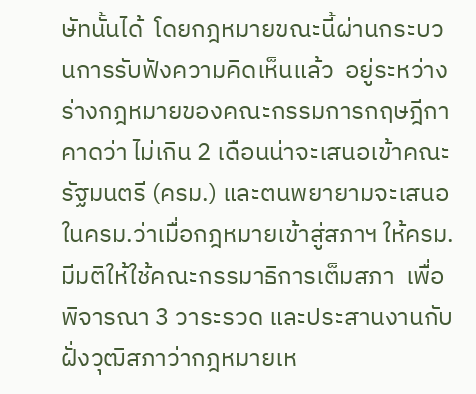ษัทนั้นได้  โดยกฎหมายขณะนี้ผ่านกระบวนการรับฟังความคิดเห็นแล้ว  อยู่ระหว่างร่างกฎหมายของคณะกรรมการกฤษฎีกาคาดว่า ไม่เกิน 2 เดือนน่าจะเสนอเข้าคณะรัฐมนตรี (ครม.) และตนพยายามจะเสนอในครม.ว่าเมื่อกฎหมายเข้าสู่สภาฯ ให้ครม.มีมติให้ใช้คณะกรรมาธิการเต็มสภา  เพื่อพิจารณา 3 วาระรวด และประสานงานกับฝั่งวุฒิสภาว่ากฎหมายเห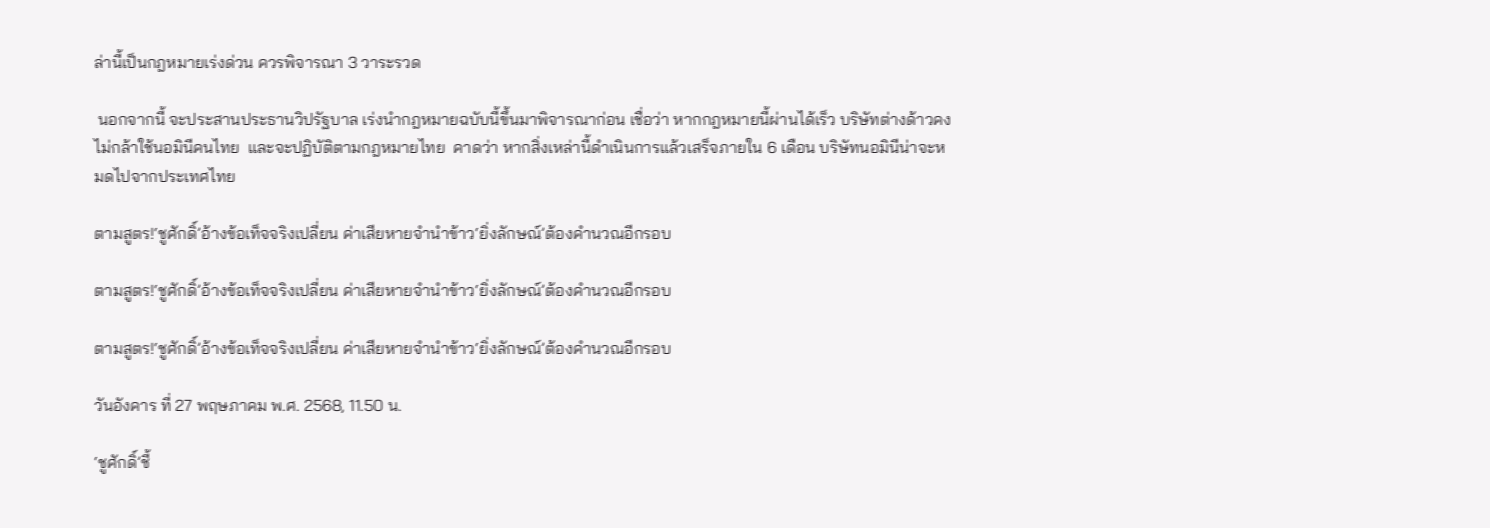ล่านี้เป็นกฎหมายเร่งด่วน ควรพิจารณา 3 วาระรวด

 นอกจากนี้ จะประสานประธานวิปรัฐบาล เร่งนำกฎหมายฉบับนี้ขึ้นมาพิจารณาก่อน เชื่อว่า หากกฎหมายนี้ผ่านได้เร็ว บริษัทต่างด้าวคงไม่กล้าใช้นอมินีคนไทย  และจะปฏิบัติตามกฎหมายไทย  คาดว่า หากสิ่งเหล่านี้ดำเนินการแล้วเสร็จภายใน 6 เดือน บริษัทนอมินีน่าจะหมดไปจากประเทศไทย

ตามสูตร!‘ชูศักดิ์’อ้างข้อเท็จจริงเปลี่ยน ค่าเสียหายจำนำข้าว‘ยิ่งลักษณ์’ต้องคำนวณอีกรอบ

ตามสูตร!‘ชูศักดิ์’อ้างข้อเท็จจริงเปลี่ยน ค่าเสียหายจำนำข้าว‘ยิ่งลักษณ์’ต้องคำนวณอีกรอบ

ตามสูตร!‘ชูศักดิ์’อ้างข้อเท็จจริงเปลี่ยน ค่าเสียหายจำนำข้าว‘ยิ่งลักษณ์’ต้องคำนวณอีกรอบ

วันอังคาร ที่ 27 พฤษภาคม พ.ศ. 2568, 11.50 น.

‘ชูศักดิ์’ชี้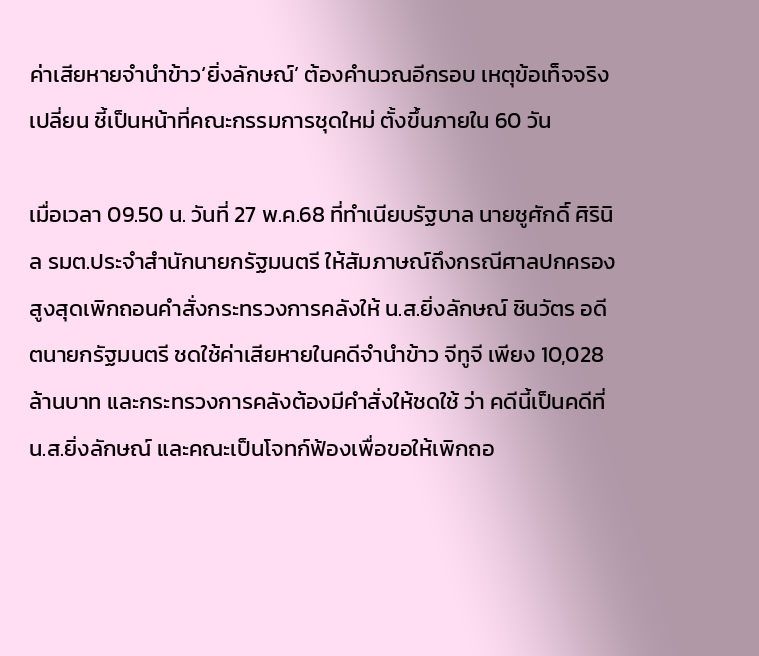ค่าเสียหายจำนำข้าว‘ยิ่งลักษณ์’ ต้องคำนวณอีกรอบ เหตุข้อเท็จจริงเปลี่ยน ชี้เป็นหน้าที่คณะกรรมการชุดใหม่ ตั้งขึ้นภายใน 60 วัน

เมื่อเวลา 09.50 น. วันที่ 27 พ.ค.68 ที่ทำเนียบรัฐบาล นายชูศักดิ์ ศิรินิล รมต.ประจำสำนักนายกรัฐมนตรี ให้สัมภาษณ์ถึงกรณีศาลปกครองสูงสุดเพิกถอนคำสั่งกระทรวงการคลังให้ น.ส.ยิ่งลักษณ์ ชินวัตร อดีตนายกรัฐมนตรี ชดใช้ค่าเสียหายในคดีจำนำข้าว จีทูจี เพียง 10,028 ล้านบาท และกระทรวงการคลังต้องมีคำสั่งให้ชดใช้ ว่า คดีนี้เป็นคดีที่ น.ส.ยิ่งลักษณ์ และคณะเป็นโจทก์ฟ้องเพื่อขอให้เพิกถอ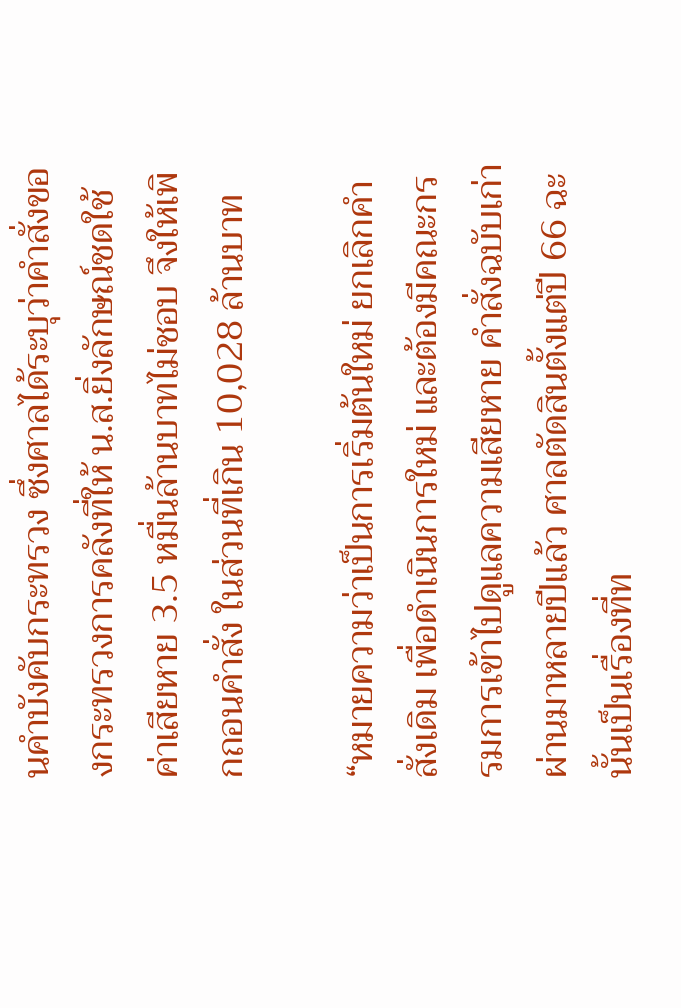นคำบังคับกระทรวง ซึ่งศาลได้ระบุว่าคำสั่งของกระทรวงการคลังที่ให้ น.ส.ยิ่งลักษณ์ชดใช้ค่าเสียหาย 3.5 หมื่นล้านบาทไม่ชอบ จึงให้เพิกถอนคำสั่ง ในส่วนที่เกิน 10,028 ล้านบาท

“หมายความว่าเป็นการเริ่มต้นใหม่ ยกเลิกคำสั่งเดิม เพื่อดำเนินการใหม่ และต้องมีคณะกรรมการเข้าไปดูแลความเสียหาย คำสั่งฉบับเก่าผ่านมาหลายปีแล้ว ศาลตัดสินตั้งแต่ปี 66 ฉะนั้นเป็นเรื่องที่ท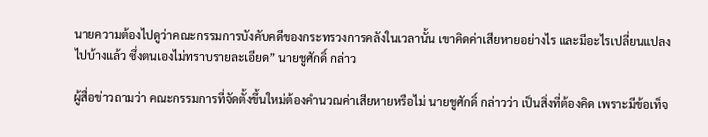นายความต้องไปดูว่าคณะกรรมการบังคับคดีของกระทรวงการคลังในเวลานั้น เขาคิดค่าเสียหายอย่างไร และมีอะไรเปลี่ยนแปลงไปบ้างแล้ว ซึ่งตนเองไม่ทราบรายละเอียด” นายชูศักดิ์ กล่าว

ผู้สื่อข่าวถามว่า คณะกรรมการที่จัดตั้งขึ้นใหม่ต้องคำนวณค่าเสียหายหรือไม่ นายชูศักดิ์ กล่าวว่า เป็นสิ่งที่ต้องคิด เพราะมีข้อเท็จ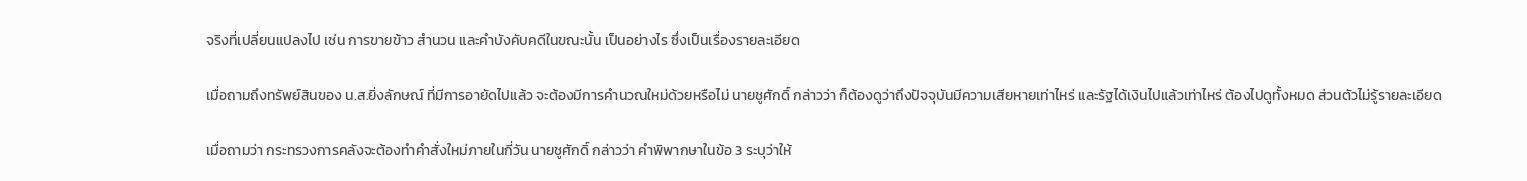จริงที่เปลี่ยนแปลงไป เช่น การขายข้าว สำนวน และคำบังคับคดีในขณะนั้น เป็นอย่างไร ซึ่งเป็นเรื่องรายละเอียด

เมื่อถามถึงทรัพย์สินของ น.ส.ยิ่งลักษณ์ ที่มีการอายัดไปแล้ว จะต้องมีการคำนวณใหม่ด้วยหรือไม่ นายชูศักดิ์ กล่าวว่า ก็ต้องดูว่าถึงปัจจุบันมีความเสียหายเท่าไหร่ และรัฐได้เงินไปแล้วเท่าไหร่ ต้องไปดูทั้งหมด ส่วนตัวไม่รู้รายละเอียด

เมื่อถามว่า กระทรวงการคลังจะต้องทำคำสั่งใหม่ภายในกี่วัน นายชูศักดิ์ กล่าวว่า คำพิพากษาในข้อ 3 ระบุว่าให้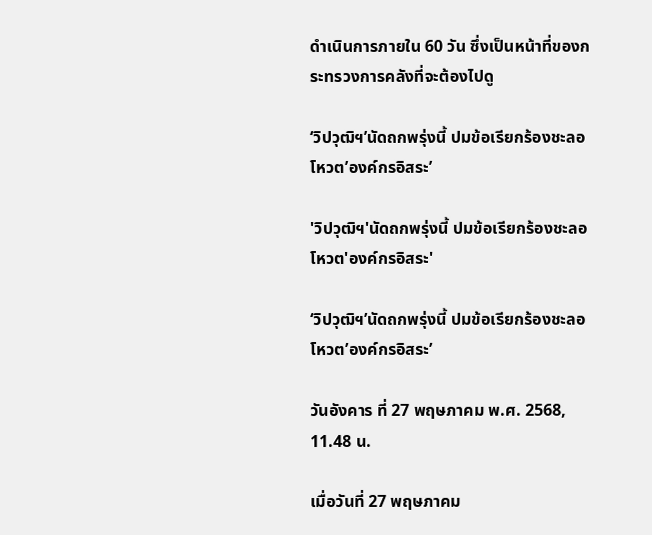ดำเนินการภายใน 60 วัน ซึ่งเป็นหน้าที่ของกระทรวงการคลังที่จะต้องไปดู

‘วิปวุฒิฯ’นัดถกพรุ่งนี้ ปมข้อเรียกร้องชะลอโหวต’องค์กรอิสระ’

'วิปวุฒิฯ'นัดถกพรุ่งนี้ ปมข้อเรียกร้องชะลอโหวต'องค์กรอิสระ'

‘วิปวุฒิฯ’นัดถกพรุ่งนี้ ปมข้อเรียกร้องชะลอโหวต’องค์กรอิสระ’

วันอังคาร ที่ 27 พฤษภาคม พ.ศ. 2568, 11.48 น.

เมื่อวันที่ 27 พฤษภาคม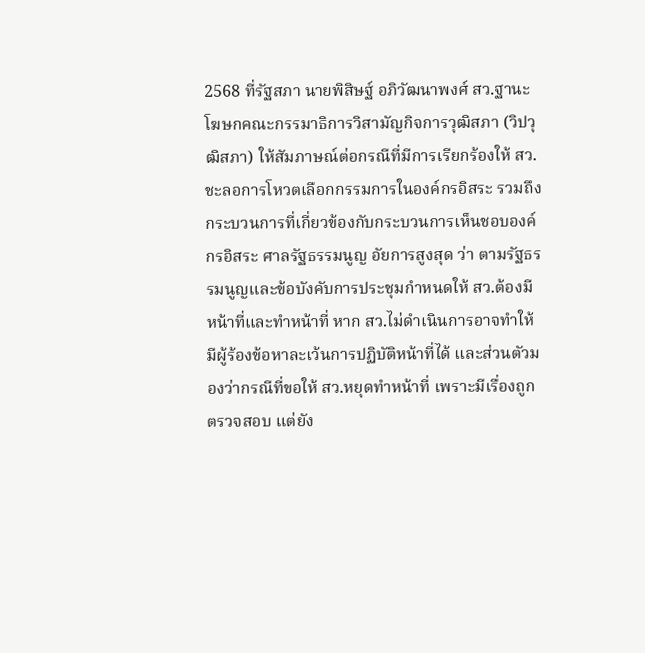2568 ที่รัฐสภา นายพิสิษฐ์ อภิวัฒนาพงศ์ สว.ฐานะโฆษกคณะกรรมาธิการวิสามัญกิจการวุฒิสภา (วิปวุฒิสภา) ให้สัมภาษณ์ต่อกรณีที่มีการเรียกร้องให้ สว.ชะลอการโหวตเลือกกรรมการในองค์กรอิสระ รวมถึงกระบวนการที่เกี่ยวข้องกับกระบวนการเห็นชอบองค์กรอิสระ ศาลรัฐธรรมนูญ อัยการสูงสุด ว่า ตามรัฐธรรมนูญและข้อบังคับการประชุมกำหนดให้ สว.ต้องมีหน้าที่และทำหน้าที่ หาก สว.ไม่ดำเนินการอาจทำให้มีผู้ร้องข้อหาละเว้นการปฏิบัติหน้าที่ได้ และส่วนตัวมองว่ากรณีที่ขอให้ สว.หยุดทำหน้าที่ เพราะมีเรื่องถูกตรวจสอบ แต่ยัง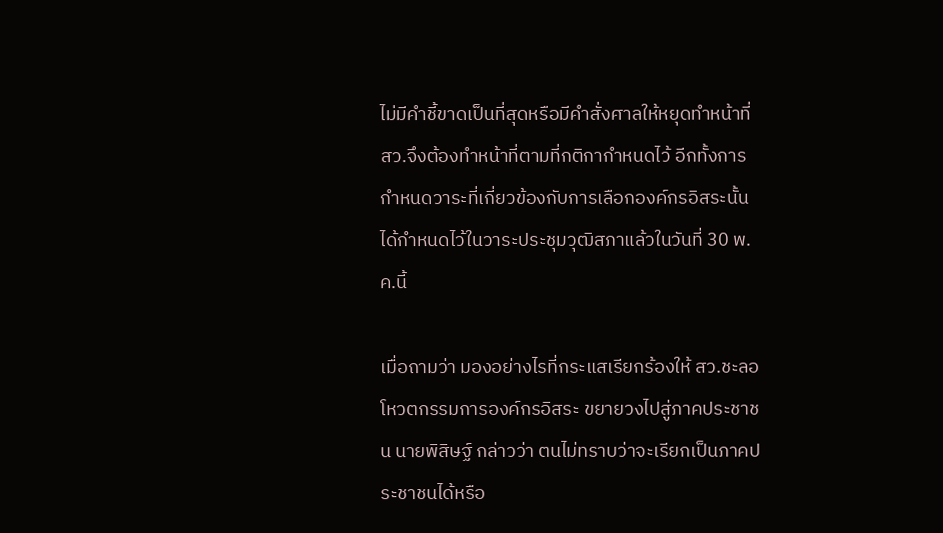ไม่มีคำชี้ขาดเป็นที่สุดหรือมีคำสั่งศาลให้หยุดทำหน้าที่ สว.จึงต้องทำหน้าที่ตามที่กติกากำหนดไว้ อีกทั้งการกำหนดวาระที่เกี่ยวข้องกับการเลือกองค์กรอิสระนั้น ได้กำหนดไว้ในวาระประชุมวุฒิสภาแล้วในวันที่ 30 พ.ค.นี้

เมื่อถามว่า มองอย่างไรที่กระแสเรียกร้องให้ สว.ชะลอโหวตกรรมการองค์กรอิสระ ขยายวงไปสู่ภาคประชาชน นายพิสิษฐ์ กล่าวว่า ตนไม่ทราบว่าจะเรียกเป็นภาคประชาชนได้หรือ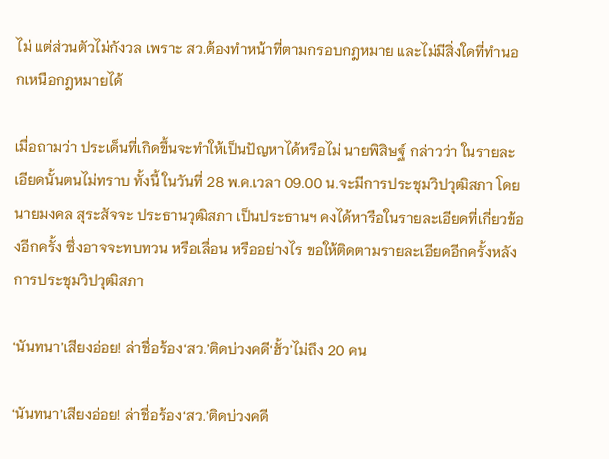ไม่ แต่ส่วนตัวไม่กังวล เพราะ สว.ต้องทำหน้าที่ตามกรอบกฎหมาย และไม่มีสิ่งใดที่ทำนอกเหนือกฎหมายได้

เมื่อถามว่า ประเด็นที่เกิดขึ้นจะทำให้เป็นปัญหาได้หรือไม่ นายพิสิษฐ์ กล่าวว่า ในรายละเอียดนั้นตนไม่ทราบ ทั้งนี้ ในวันที่ 28 พ.ค.เวลา 09.00 น.จะมีการประชุมวิปวุฒิสภา โดย นายมงคล สุระสัจจะ ประธานวุฒิสภา เป็นประธานฯ คงได้หารือในรายละเอียดที่เกี่ยวข้องอีกครั้ง ซึ่งอาจจะทบทวน หรือเลื่อน หรืออย่างไร ขอให้ติดตามรายละเอียดอีกครั้งหลังการประชุมวิปวุฒิสภา

‘นันทนา’เสียงอ่อย! ล่าชื่อร้อง‘สว.’ติดบ่วงคดี‘ฮั้ว’ไม่ถึง 20 คน

‘นันทนา’เสียงอ่อย! ล่าชื่อร้อง‘สว.’ติดบ่วงคดี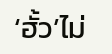‘ฮั้ว’ไม่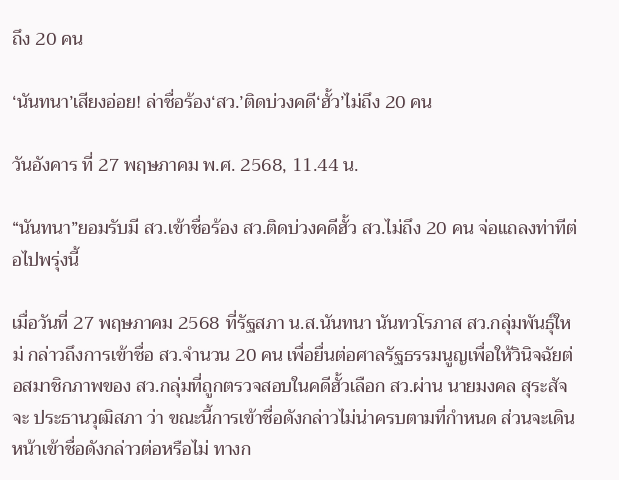ถึง 20 คน

‘นันทนา’เสียงอ่อย! ล่าชื่อร้อง‘สว.’ติดบ่วงคดี‘ฮั้ว’ไม่ถึง 20 คน

วันอังคาร ที่ 27 พฤษภาคม พ.ศ. 2568, 11.44 น.

“นันทนา”ยอมรับมี สว.เข้าชื่อร้อง สว.ติดบ่วงคดีฮั้ว สว.ไม่ถึง 20 คน จ่อแถลงท่าทีต่อไปพรุ่งนี้

เมื่อวันที่ 27 พฤษภาคม 2568 ที่รัฐสภา น.ส.นันทนา นันทวโรภาส สว.กลุ่มพันธุ์ใหม่ กล่าวถึงการเข้าชื่อ สว.จำนวน 20 คน เพื่อยื่นต่อศาลรัฐธรรมนูญเพื่อให้วินิจฉัยต่อสมาชิกภาพของ สว.กลุ่มที่ถูกตรวจสอบในคดีฮั้วเลือก สว.ผ่าน นายมงคล สุระสัจจะ ประธานวุฒิสภา ว่า ขณะนี้การเข้าชื่อดังกล่าวไม่น่าครบตามที่กำหนด ส่วนจะเดินหน้าเข้าชื่อดังกล่าวต่อหรือไม่ ทางก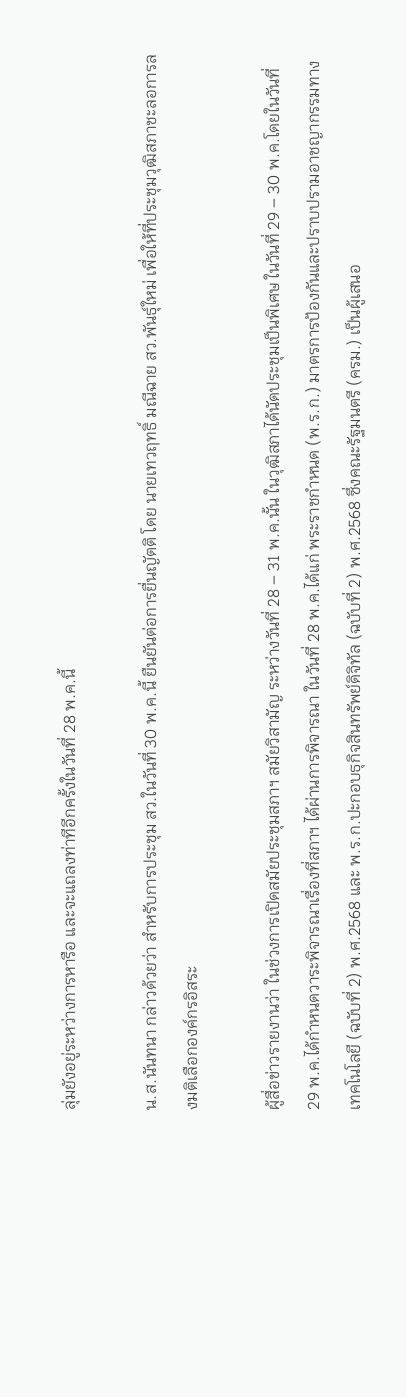ลุ่มยังอยู่ระหว่างการหารือ และจะแถลงท่าทีอีกครั้งในวันที่ 28 พ.ค.นี้

น.ส.นันทนา กล่าวด้วยว่า สำหรับการประชุม สว.ในวันที่ 30 พ.ค.นี้ ยืนยันต่อการยื่นญัตติ โดย นายเทวฤทธิ์ มณีฉาย สว.พันธุ์ใหม่ เพื่อให้ที่ประชุมวุฒิสภาชะลอการลงมติเลือกองค์กรอิสระ

ผู้สื่อข่าวรายงานว่า ในช่วงการเปิดสมัยประชุมสภาฯ สมัยวิสามัญ ระหว่างวันที่ 28 – 31 พ.ค.นั้น ในวุฒิสภาได้นัดประชุมเป็นพิเศษ ในวันที่ 29 – 30 พ.ค.โดยในวันที่ 29 พ.ค.ได้กำหนดวาระพิจารณาเรื่องที่สภาฯ ได้ผ่านการพิจารณา ในวันที่ 28 พ.ค.ได้แก่ พระราชกำหนด (พ.ร.ก.) มาตรการป้องกันและปราบปรามอาชญากรรมทางเทคโนโลยี (ฉบับที่ 2) พ.ศ.2568 และ พ.ร.ก.ปะกอบธุกิจสินทรัพย์ดิจิทัล (ฉบับที่ 2) พ.ศ.2568 ซึ่งคณะรัฐมนตรี (ครม.) เป็นผู้เสนอ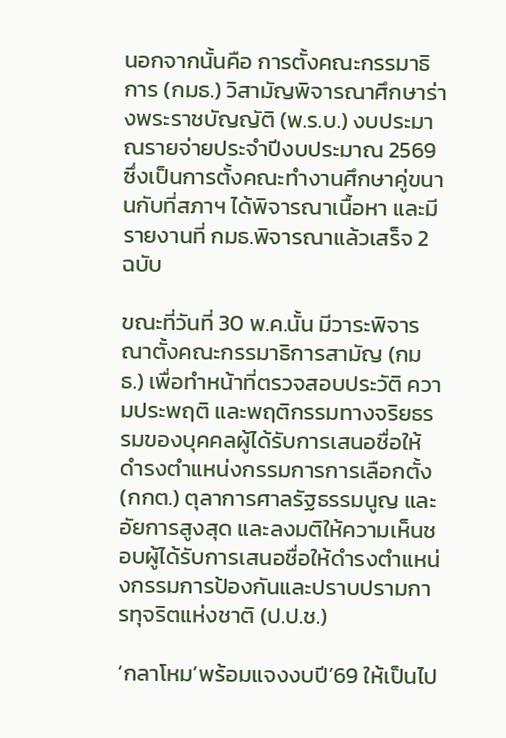นอกจากนั้นคือ การตั้งคณะกรรมาธิการ (กมธ.) วิสามัญพิจารณาศึกษาร่างพระราชบัญญัติ (พ.ร.บ.) งบประมาณรายจ่ายประจำปีงบประมาณ 2569 ซึ่งเป็นการตั้งคณะทำงานศึกษาคู่ขนานกับที่สภาฯ ได้พิจารณาเนื้อหา และมีรายงานที่ กมธ.พิจารณาแล้วเสร็จ 2 ฉบับ

ขณะที่วันที่ 30 พ.ค.นั้น มีวาระพิจารณาตั้งคณะกรรมาธิการสามัญ (กมธ.) เพื่อทำหน้าที่ตรวจสอบประวัติ ความประพฤติ และพฤติกรรมทางจริยธรรมของบุคคลผู้ได้รับการเสนอชื่อให้ดำรงตำแหน่งกรรมการการเลือกตั้ง (กกต.) ตุลาการศาลรัฐธรรมนูญ และ อัยการสูงสุด และลงมติให้ความเห็นชอบผู้ได้รับการเสนอชื่อให้ดำรงตำแหน่งกรรมการป้องกันและปราบปรามการทุจริตแห่งชาติ (ป.ป.ช.)

‘กลาโหม’พร้อมแจงงบปี’69 ให้เป็นไป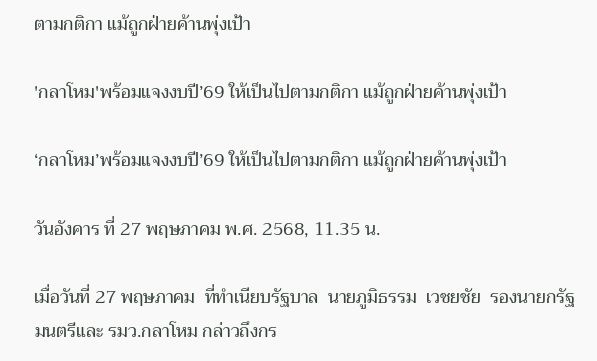ตามกติกา แม้ถูกฝ่ายค้านพุ่งเป้า

'กลาโหม'พร้อมแจงงบปี’69 ให้เป็นไปตามกติกา แม้ถูกฝ่ายค้านพุ่งเป้า

‘กลาโหม’พร้อมแจงงบปี’69 ให้เป็นไปตามกติกา แม้ถูกฝ่ายค้านพุ่งเป้า

วันอังคาร ที่ 27 พฤษภาคม พ.ศ. 2568, 11.35 น.

เมื่อวันที่ 27 พฤษภาคม  ที่ทำเนียบรัฐบาล  นายภูมิธรรม  เวชยชัย  รองนายกรัฐมนตรีและ รมว.กลาโหม กล่าวถึงกร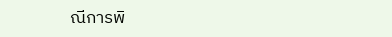ณีการพิ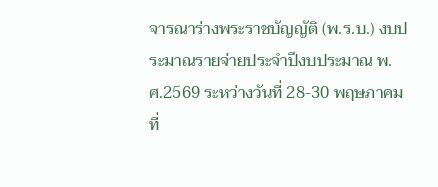จารณาร่างพระราชบัญญัติ (พ.ร.บ.) งบประมาณรายจ่ายประจำปีงบประมาณ พ.ศ.2569 ระหว่างวันที่ 28-30 พฤษภาคม ที่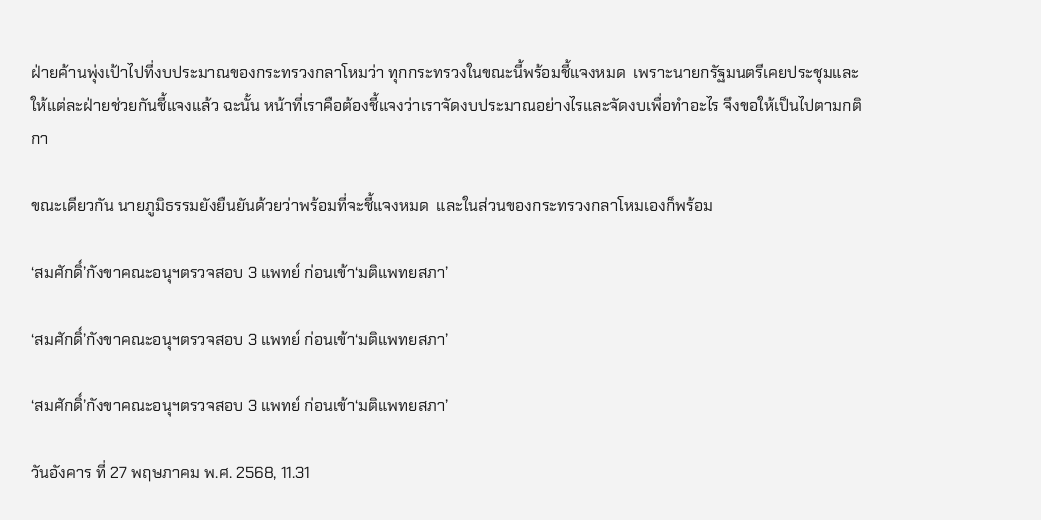ฝ่ายค้านพุ่งเป้าไปที่งบประมาณของกระทรวงกลาโหมว่า ทุกกระทรวงในขณะนี้พร้อมชี้แจงหมด  เพราะนายกรัฐมนตรีเคยประชุมและให้แต่ละฝ่ายช่วยกันชี้แจงแล้ว ฉะนั้น หน้าที่เราคือต้องชี้แจงว่าเราจัดงบประมาณอย่างไรและจัดงบเพื่อทำอะไร จึงขอให้เป็นไปตามกติกา

ขณะเดียวกัน นายภูมิธรรมยังยืนยันด้วยว่าพร้อมที่จะชี้แจงหมด  และในส่วนของกระทรวงกลาโหมเองก็พร้อม

‘สมศักดิ์’กังขาคณะอนุฯตรวจสอบ 3 แพทย์ ก่อนเข้า‘มติแพทยสภา’

‘สมศักดิ์’กังขาคณะอนุฯตรวจสอบ 3 แพทย์ ก่อนเข้า‘มติแพทยสภา’

‘สมศักดิ์’กังขาคณะอนุฯตรวจสอบ 3 แพทย์ ก่อนเข้า‘มติแพทยสภา’

วันอังคาร ที่ 27 พฤษภาคม พ.ศ. 2568, 11.31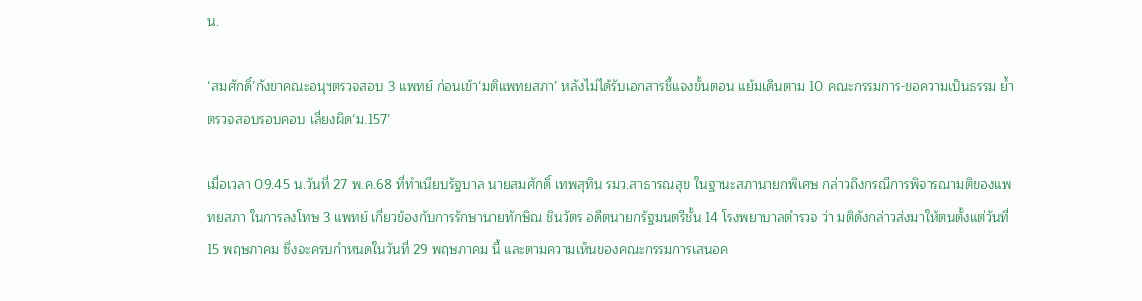น.

‘สมศักดิ์’กังขาคณะอนุฯตรวจสอบ 3 แพทย์ ก่อนเข้า‘มติแพทยสภา’ หลังไม่ได้รับเอกสารชี้แจงขั้นตอน แย้มเดินตาม 10 คณะกรรมการ-ขอความเป็นธรรม ย้ำตรวจสอบรอบคอบ เลี่ยงผิด‘ม.157’

เมื่อเวลา 09.45 น.วันที่ 27 พ.ค.68 ที่ทำเนียบรัฐบาล นายสมศักดิ์ เทพสุทิน รมว.สาธารณสุข ในฐานะสภานายกพิเศษ กล่าวถึงกรณีการพิจารณามติของแพทยสภา ในการลงโทษ 3 แพทย์ เกี่ยวข้องกับการรักษานายทักษิณ ชินวัตร อดีตนายกรัฐมนตรีชั้น 14 โรงพยาบาลตำรวจ ว่า มติดังกล่าวส่งมาให้ตนตั้งแต่วันที่ 15 พฤษภาคม ซึ่งจะครบกำหนดในวันที่ 29 พฤษภาคม นี้ และตามความเห็นของคณะกรรมการเสนอค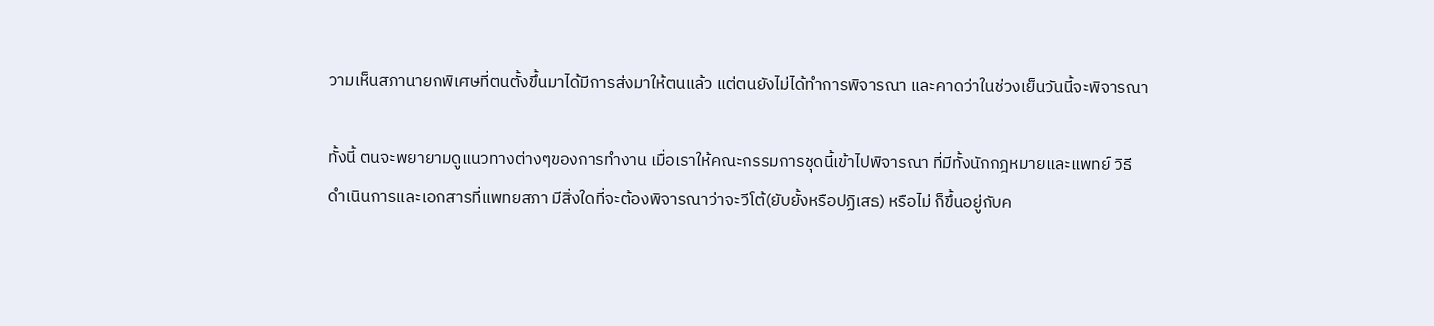วามเห็นสภานายกพิเศษที่ตนตั้งขึ้นมาได้มีการส่งมาให้ตนแล้ว แต่ตนยังไม่ได้ทำการพิจารณา และคาดว่าในช่วงเย็นวันนี้จะพิจารณา

ทั้งนี้ ตนจะพยายามดูแนวทางต่างๆของการทำงาน เมื่อเราให้คณะกรรมการชุดนี้เข้าไปพิจารณา ที่มีทั้งนักกฎหมายและแพทย์ วิธีดำเนินการและเอกสารที่แพทยสภา มีสิ่งใดที่จะต้องพิจารณาว่าจะวีโต้(ยับยั้งหรือปฏิเสธ) หรือไม่ ก็ขึ้นอยู่กับค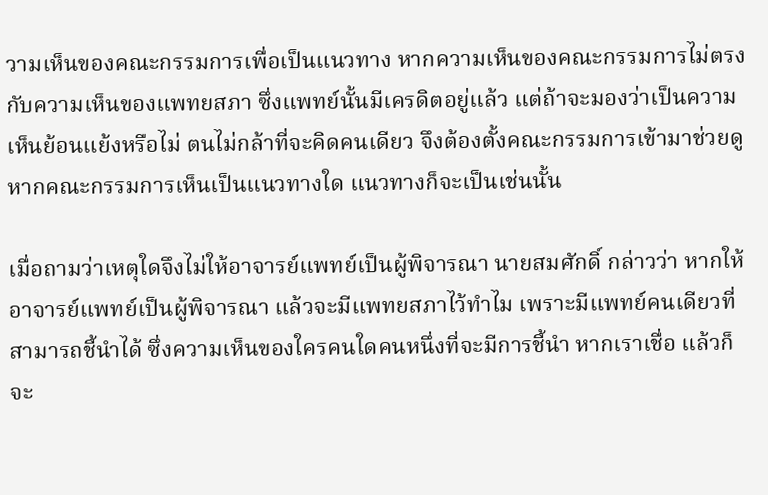วามเห็นของคณะกรรมการเพื่อเป็นแนวทาง หากความเห็นของคณะกรรมการไม่ตรงกับความเห็นของแพทยสภา ซึ่งแพทย์นั้นมีเครดิตอยู่แล้ว แต่ถ้าจะมองว่าเป็นความเห็นย้อนแย้งหรือไม่ ตนไม่กล้าที่จะคิดคนเดียว จึงต้องตั้งคณะกรรมการเข้ามาช่วยดู หากคณะกรรมการเห็นเป็นแนวทางใด แนวทางก็จะเป็นเช่นนั้น

เมื่อถามว่าเหตุใดจึงไม่ให้อาจารย์แพทย์เป็นผู้พิจารณา นายสมศักดิ์ กล่าวว่า หากให้อาจารย์แพทย์เป็นผู้พิจารณา แล้วจะมีแพทยสภาไว้ทำไม เพราะมีแพทย์คนเดียวที่สามารถชี้นำได้ ซึ่งความเห็นของใครคนใดคนหนึ่งที่จะมีการชี้นำ หากเราเชื่อ แล้วก็จะ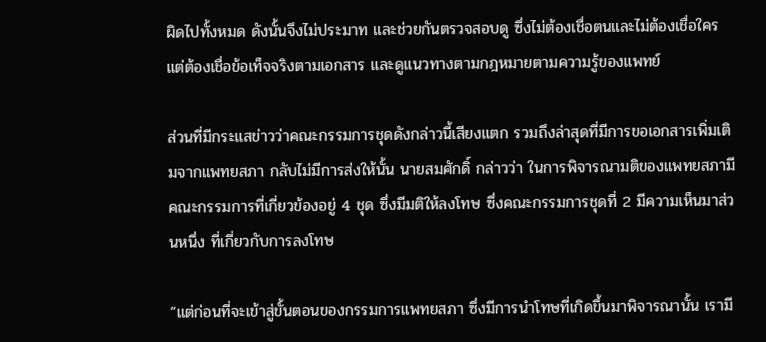ผิดไปทั้งหมด ดังนั้นจึงไม่ประมาท และช่วยกันตรวจสอบดู ซึ่งไม่ต้องเชื่อตนและไม่ต้องเชื่อใคร แต่ต้องเชื่อข้อเท็จจริงตามเอกสาร และดูแนวทางตามกฎหมายตามความรู้ของแพทย์

ส่วนที่มีกระแสข่าวว่าคณะกรรมการชุดดังกล่าวนี้เสียงแตก รวมถึงล่าสุดที่มีการขอเอกสารเพิ่มเติมจากแพทยสภา กลับไม่มีการส่งให้นั้น นายสมศักดิ์ กล่าวว่า ในการพิจารณามติของแพทยสภามีคณะกรรมการที่เกี่ยวข้องอยู่ 4 ชุด ซึ่งมีมติให้ลงโทษ ซึ่งคณะกรรมการชุดที่ 2 มีความเห็นมาส่วนหนึ่ง ที่เกี่ยวกับการลงโทษ

“แต่ก่อนที่จะเข้าสู่ขั้นตอนของกรรมการแพทยสภา ซึ่งมีการนำโทษที่เกิดขึ้นมาพิจารณานั้น เรามี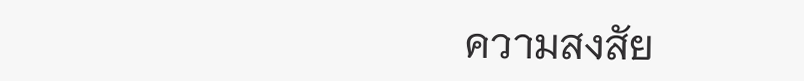ความสงสัย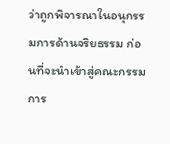ว่าถูกพิจารณาในอนุกรรมการด้านจริยธรรม ก่อนที่จะนำเข้าสู่คณะกรรมการ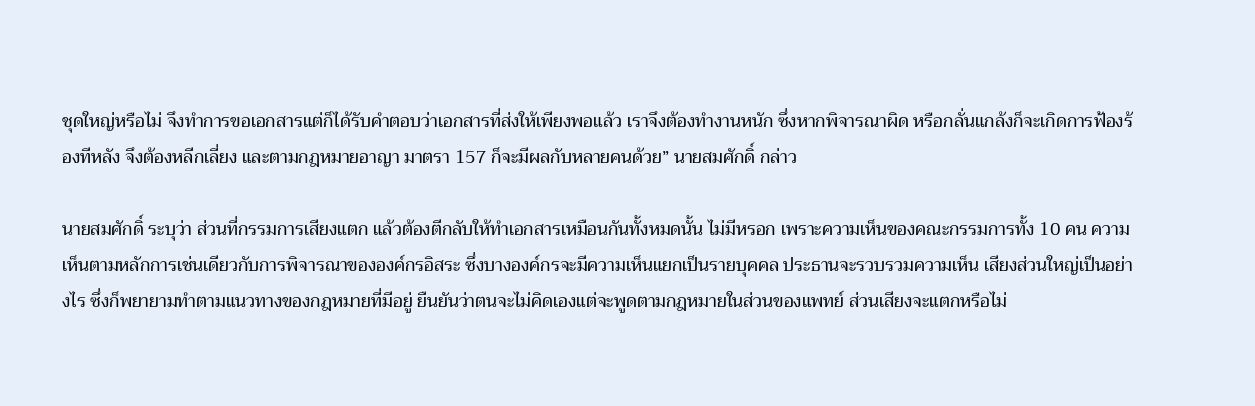ชุดใหญ่หรือไม่ จึงทำการขอเอกสารแต่ก็ได้รับคำตอบว่าเอกสารที่ส่งให้เพียงพอแล้ว เราจึงต้องทำงานหนัก ซึ่งหากพิจารณาผิด หรือกลั่นแกล้งก็จะเกิดการฟ้องร้องทีหลัง จึงต้องหลีกเลี่ยง และตามกฎหมายอาญา มาตรา 157 ก็จะมีผลกับหลายคนด้วย” นายสมศักดิ์ กล่าว

นายสมศักดิ์ ระบุว่า ส่วนที่กรรมการเสียงแตก แล้วต้องตีกลับให้ทำเอกสารเหมือนกันทั้งหมดนั้น ไม่มีหรอก เพราะความเห็นของคณะกรรมการทั้ง 10 คน ความเห็นตามหลักการเช่นเดียวกับการพิจารณาขององค์กรอิสระ ซึ่งบางองค์กรจะมีความเห็นแยกเป็นรายบุคคล ประธานจะรวบรวมความเห็น เสียงส่วนใหญ่เป็นอย่างไร ซึ่งก็พยายามทำตามแนวทางของกฎหมายที่มีอยู่ ยืนยันว่าตนจะไม่คิดเองแต่จะพูดตามกฎหมายในส่วนของแพทย์ ส่วนเสียงจะแตกหรือไม่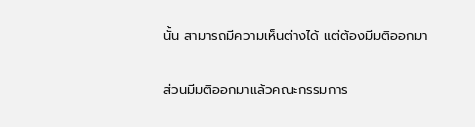นั้น สามารถมีความเห็นต่างได้ แต่ต้องมีมติออกมา

ส่วนมีมติออกมาแล้วคณะกรรมการ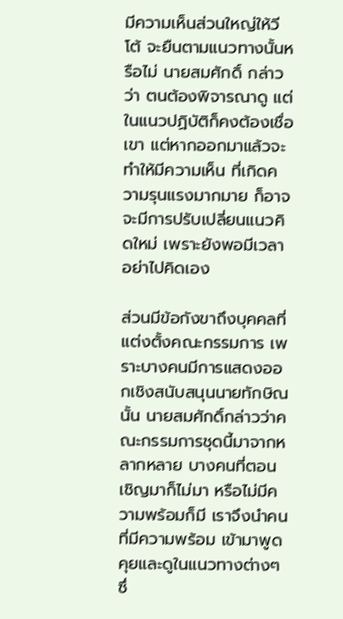มีความเห็นส่วนใหญ่ให้วีโต้ จะยืนตามแนวทางนั้นหรือไม่ นายสมศักดิ์ กล่าวว่า ตนต้องพิจารณาดู แต่ในแนวปฏิบัติก็คงต้องเชื่อเขา แต่หากออกมาแล้วจะทำให้มีความเห็น ที่เกิดความรุนแรงมากมาย ก็อาจจะมีการปรับเปลี่ยนแนวคิดใหม่ เพราะยังพอมีเวลา อย่าไปคิดเอง

ส่วนมีข้อกังขาถึงบุคคลที่แต่งตั้งคณะกรรมการ เพราะบางคนมีการแสดงออกเชิงสนับสนุนนายทักษิณ  นั้น นายสมศักดิ์กล่าวว่าคณะกรรมการชุดนี้มาจากหลากหลาย บางคนที่ตอนเชิญมาก็ไม่มา หรือไม่มีความพร้อมก็มี เราจึงนำคนที่มีความพร้อม เข้ามาพูดคุยและดูในแนวทางต่างๆ ซึ่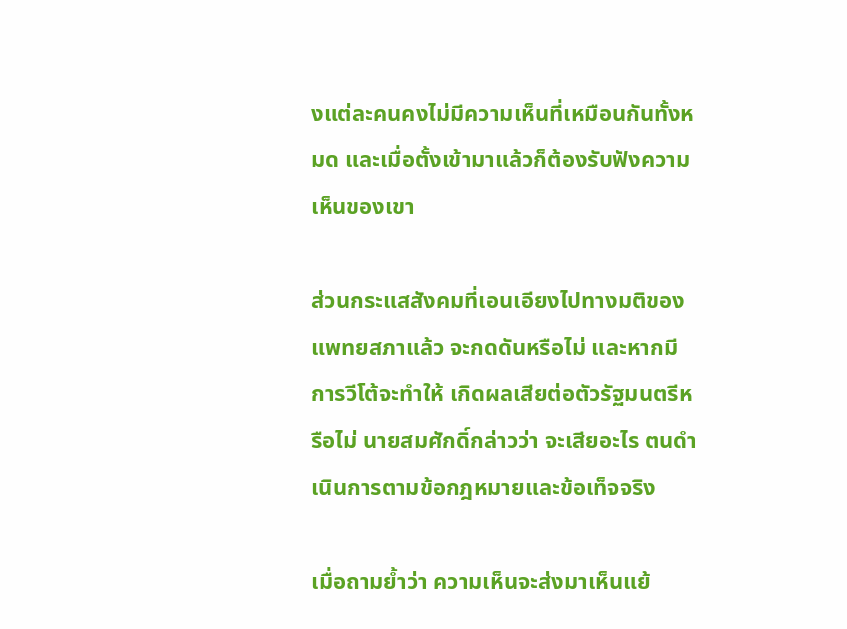งแต่ละคนคงไม่มีความเห็นที่เหมือนกันทั้งหมด และเมื่อตั้งเข้ามาแล้วก็ต้องรับฟังความเห็นของเขา

ส่วนกระแสสังคมที่เอนเอียงไปทางมติของแพทยสภาแล้ว จะกดดันหรือไม่ และหากมีการวีโต้จะทำให้ เกิดผลเสียต่อตัวรัฐมนตรีหรือไม่ นายสมศักดิ์กล่าวว่า จะเสียอะไร ตนดำเนินการตามข้อกฎหมายและข้อเท็จจริง

เมื่อถามย้ำว่า ความเห็นจะส่งมาเห็นแย้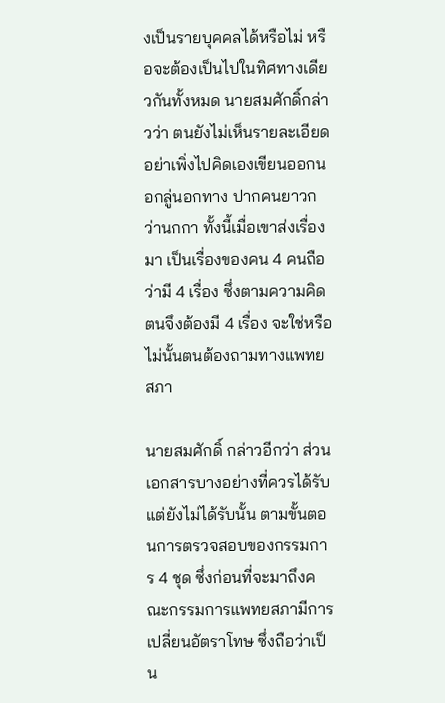งเป็นรายบุคคลได้หรือไม่ หรือจะต้องเป็นไปในทิศทางเดียวกันทั้งหมด นายสมศักดิ์กล่าวว่า ตนยังไม่เห็นรายละเอียด อย่าเพิ่งไปคิดเองเขียนออกนอกลู่นอกทาง ปากคนยาวกว่านกกา ทั้งนี้เมื่อเขาส่งเรื่องมา เป็นเรื่องของคน 4 คนถือว่ามี 4 เรื่อง ซึ่งตามความคิดตนจึงต้องมี 4 เรื่อง จะใช่หรือไม่นั้นตนต้องถามทางแพทยสภา

นายสมศักดิ์ กล่าวอีกว่า ส่วนเอกสารบางอย่างที่ควรได้รับแต่ยังไม่ได้รับนั้น ตามขั้นตอนการตรวจสอบของกรรมการ 4 ชุด ซึ่งก่อนที่จะมาถึงคณะกรรมการแพทยสภามีการเปลี่ยนอัตราโทษ ซึ่งถือว่าเป็น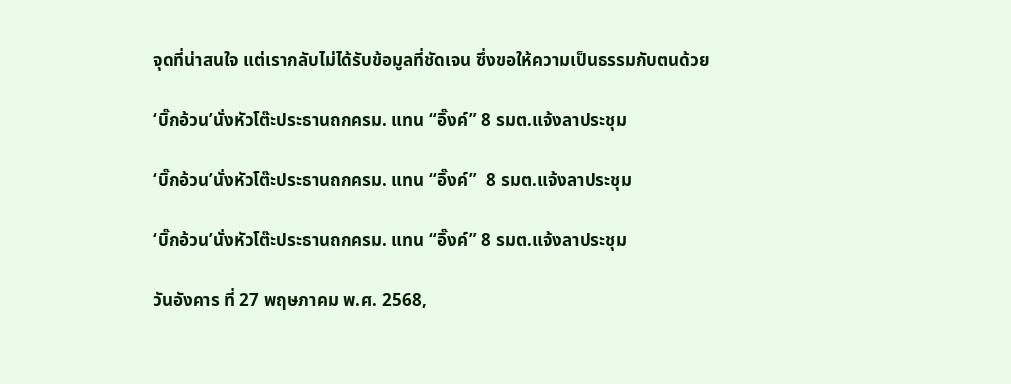จุดที่น่าสนใจ แต่เรากลับไม่ได้รับข้อมูลที่ชัดเจน ซึ่งขอให้ความเป็นธรรมกับตนด้วย

‘บิ๊กอ้วน’นั่งหัวโต๊ะประธานถกครม. แทน “อิ๊งค์” 8 รมต.แจ้งลาประชุม

‘บิ๊กอ้วน’นั่งหัวโต๊ะประธานถกครม. แทน “อิ๊งค์”  8 รมต.แจ้งลาประชุม

‘บิ๊กอ้วน’นั่งหัวโต๊ะประธานถกครม. แทน “อิ๊งค์” 8 รมต.แจ้งลาประชุม

วันอังคาร ที่ 27 พฤษภาคม พ.ศ. 2568,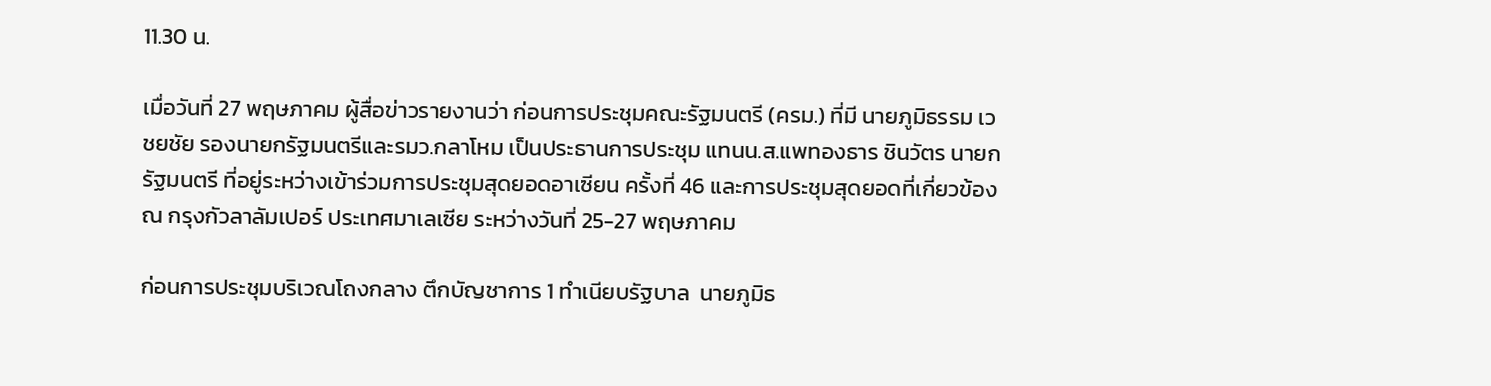11.30 น.

เมื่อวันที่ 27 พฤษภาคม ผู้สื่อข่าวรายงานว่า ก่อนการประชุมคณะรัฐมนตรี (ครม.) ที่มี นายภูมิธรรม เวชยชัย รองนายกรัฐมนตรีและรมว.กลาโหม เป็นประธานการประชุม แทนน.ส.แพทองธาร ชินวัตร นายกรัฐมนตรี ที่อยู่ระหว่างเข้าร่วมการประชุมสุดยอดอาเซียน ครั้งที่ 46 และการประชุมสุดยอดที่เกี่ยวข้อง ณ กรุงกัวลาลัมเปอร์ ประเทศมาเลเซีย ระหว่างวันที่ 25-27 พฤษภาคม

ก่อนการประชุมบริเวณโถงกลาง ตึกบัญชาการ 1 ทำเนียบรัฐบาล  นายภูมิธ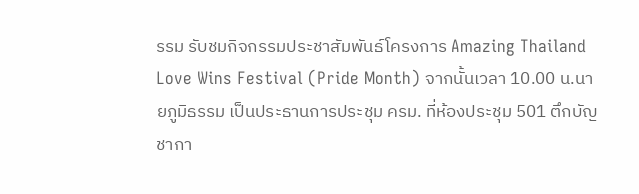รรม รับชมกิจกรรมประชาสัมพันธ์โครงการ Amazing Thailand Love Wins Festival (Pride Month) จากนั้นเวลา 10.00 น.นายภูมิธรรม เป็นประธานการประชุม ครม. ที่ห้องประชุม 501 ตึกบัญชากา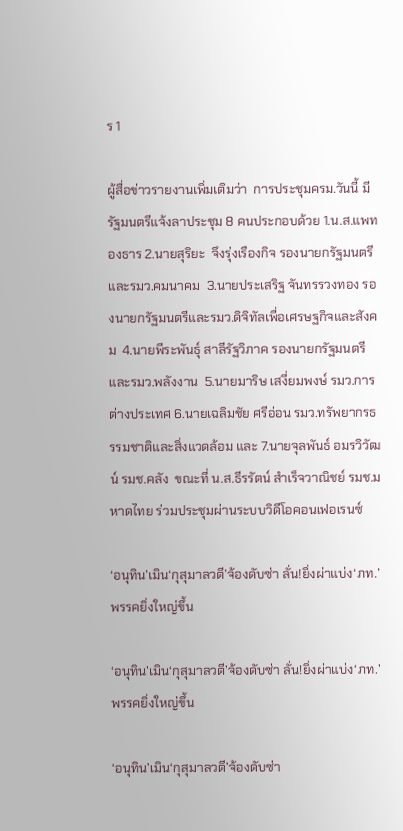ร 1

ผู้สื่อข่าวรายงานเพิ่มเติมว่า  การประชุมครม.วันนี้ มีรัฐมนตรีแจ้งลาประชุม 8 คนประกอบด้วย 1.น.ส.แพทองธาร 2.นายสุริยะ  จึงรุ่งเรืองกิจ รองนายกรัฐมนตรีและรมว.คมนาคม  3.นายประเสริฐ จันทรรวงทอง รองนายกรัฐมนตรีและรมว.ดิจิทัลเพื่อเศรษฐกิจและสังคม  4.นายพีระพันธุ์ สาลีรัฐวิภาค รองนายกรัฐมนตรีและรมว.พลังงาน  5.นายมาริษ เสงี่ยมพงษ์ รมว.การต่างประเทศ 6.นายเฉลิมชัย ศรีอ่อน รมว.ทรัพยากรธรรมชาติและสิ่งแวดล้อม และ 7.นายจุลพันธ์ อมรวิวัฒน์ รมช.คลัง  ขณะที่ น.ส.ธีรรัตน์ สำเร็จวาณิชย์ รมช.มหาดไทย ร่วมประชุมผ่านระบบวิดีโอคอนเฟอเรนซ์

‘อนุทิน’เมิน‘กุสุมาลวตี’จ้องดับซ่า ลั่น!ยิ่งผ่าแบ่ง‘ภท.’พรรคยิ่งใหญ่ขึ้น

‘อนุทิน’เมิน‘กุสุมาลวตี’จ้องดับซ่า ลั่น!ยิ่งผ่าแบ่ง‘ภท.’พรรคยิ่งใหญ่ขึ้น

‘อนุทิน’เมิน‘กุสุมาลวตี’จ้องดับซ่า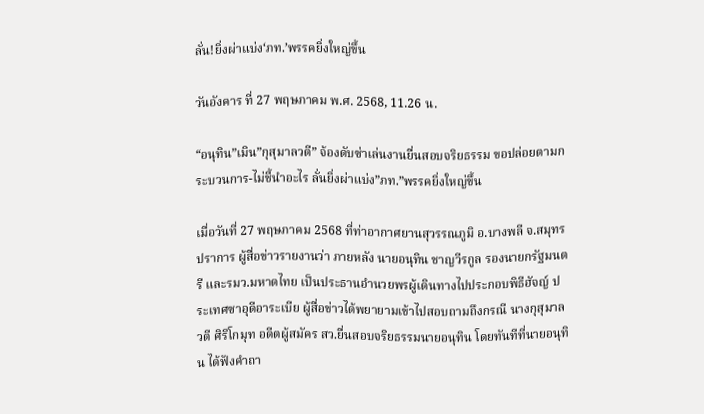ลั่น!ยิ่งผ่าแบ่ง‘ภท.’พรรคยิ่งใหญ่ขึ้น

วันอังคาร ที่ 27 พฤษภาคม พ.ศ. 2568, 11.26 น.

“อนุทิน”เมิน”กุสุมาลวตี” จ้องดับซ่าเล่นงานยื่นสอบจริยธรรม ขอปล่อยตามกระบวนการ-ไม่ชี้นำอะไร ลั่นยิ่งผ่าแบ่ง”ภท.”พรรคยิ่งใหญ่ขึ้น

เมื่อวันที่ 27 พฤษภาคม 2568 ที่ท่าอากาศยานสุวรรณภูมิ อ.บางพลี จ.สมุทรปราการ ผู้สื่อข่าวรายงานว่า ภายหลัง นายอนุทิน ชาญวีรกูล รองนายกรัฐมนตรี และรมว.มหาดไทย เป็นประธานอำนวยพรผู้เดินทางไปประกอบพิธีฮัจญ์ ประเทศซาอุดีอาระเบีย ผู้สื่อข่าวได้พยายามเข้าไปสอบถามถึงกรณี นางกุสุมาลวตี ศิริโกมุท อดีตผู้สมัคร สว.ยื่นสอบจริยธรรมนายอนุทิน โดยทันทีที่นายอนุทิน ได้ฟังคำถา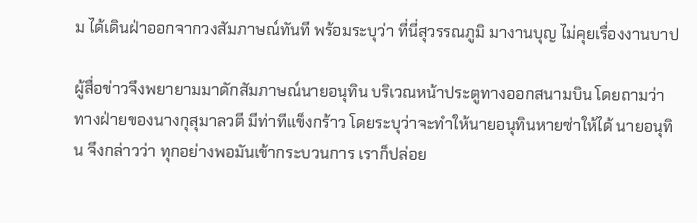ม ได้เดินฝ่าออกจากวงสัมภาษณ์ทันที พร้อมระบุว่า ที่นี่สุวรรณภูมิ มางานบุญ ไม่คุยเรื่องงานบาป

ผู้สื่อข่าวจึงพยายามมาดักสัมภาษณ์นายอนุทิน บริเวณหน้าประตูทางออกสนามบิน โดยถามว่า ทางฝ่ายของนางกุสุมาลวตี มีท่าทีแข็งกร้าว โดยระบุว่าจะทำให้นายอนุทินหายซ่าให้ได้ นายอนุทิน จึงกล่าวว่า ทุกอย่างพอมันเข้ากระบวนการ เราก็ปล่อย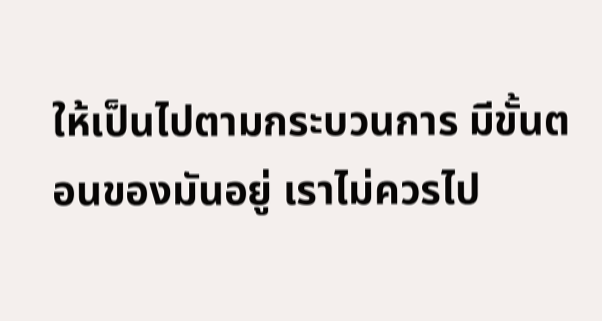ให้เป็นไปตามกระบวนการ มีขั้นตอนของมันอยู่ เราไม่ควรไป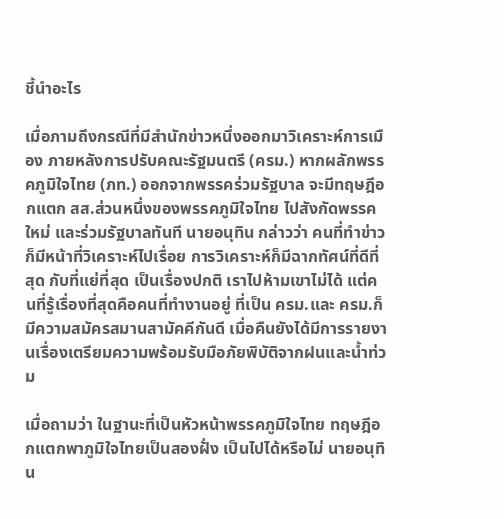ชี้นำอะไร

เมื่อภามถึงกรณีที่มีสำนักข่าวหนึ่งออกมาวิเคราะห์การเมือง ภายหลังการปรับคณะรัฐมนตรี (ครม.) หากผลักพรรคภูมิใจไทย (ภท.) ออกจากพรรคร่วมรัฐบาล จะมีทฤษฎีอกแตก สส.ส่วนหนึ่งของพรรคภูมิใจไทย ไปสังกัดพรรคใหม่ และร่วมรัฐบาลทันที นายอนุทิน กล่าวว่า คนที่ทำข่าวก็มีหน้าที่วิเคราะห์ไปเรื่อย การวิเคราะห์ก็มีฉากทัศน์ที่ดีที่สุด กับที่แย่ที่สุด เป็นเรื่องปกติ เราไปห้ามเขาไม่ได้ แต่คนที่รู้เรื่องที่สุดคือคนที่ทำงานอยู่ ที่เป็น ครม.และ ครม.ก็มีความสมัครสมานสามัคคีกันดี เมื่อคืนยังได้มีการรายงานเรื่องเตรียมความพร้อมรับมือภัยพิบัติจากฝนและน้ำท่วม

เมื่อถามว่า ในฐานะที่เป็นหัวหน้าพรรคภูมิใจไทย ทฤษฎีอกแตกพาภูมิใจไทยเป็นสองฝั่ง เป็นไปได้หรือไม่ นายอนุทิน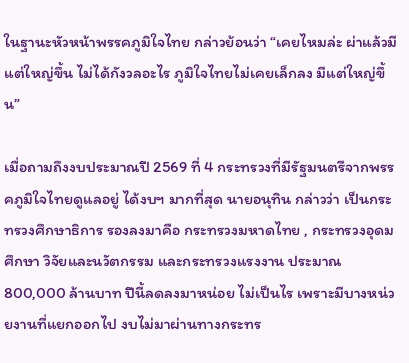ในฐานะหัวหน้าพรรคภูมิใจไทย กล่าวย้อนว่า “เคยไหมล่ะ ผ่าแล้วมีแต่ใหญ่ขึ้น ไม่ได้กังวลอะไร ภูมิใจไทยไม่เคยเล็กลง มีแต่ใหญ่ขึ้น”

เมื่อถามถึงงบประมาณปี 2569 ที่ 4 กระทรวงที่มีรัฐมนตรีจากพรรคภูมิใจไทยดูแลอยู่ ได้งบฯ มากที่สุด นายอนุทิน กล่าวว่า เป็นกระทรวงศึกษาธิการ รองลงมาคือ กระทรวงมหาดไทย , กระทรวงอุดมศึกษา วิจัยและนวัตกรรม และกระทรวงแรงงาน ประมาณ 800,000 ล้านบาท ปีนี้ลดลงมาหน่อย ไม่เป็นไร เพราะมีบางหน่วยงานที่แยกออกไป งบไม่มาผ่านทางกระทร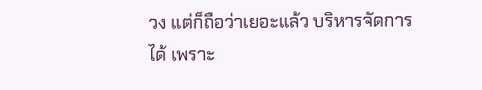วง แต่ก็ถือว่าเยอะแล้ว บริหารจัดการได้ เพราะ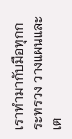เราทำมากับมือทุกกระทรวง วางแผนและเต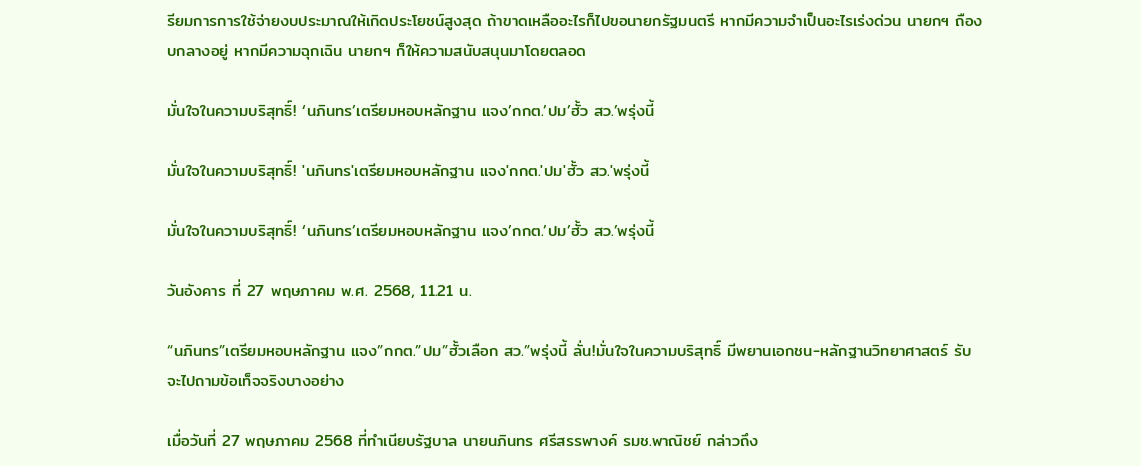รียมการการใช้จ่ายงบประมาณให้เกิดประโยชน์สูงสุด ถ้าขาดเหลืออะไรก็ไปขอนายกรัฐมนตรี หากมีความจำเป็นอะไรเร่งด่วน นายกฯ ถืองบกลางอยู่ หากมีความฉุกเฉิน นายกฯ ก็ให้ความสนับสนุนมาโดยตลอด

มั่นใจในความบริสุทธิ์! ‘นภินทร’เตรียมหอบหลักฐาน แจง’กกต.’ปม’ฮั้ว สว.’พรุ่งนี้

มั่นใจในความบริสุทธิ์! 'นภินทร'เตรียมหอบหลักฐาน แจง'กกต.'ปม'ฮั้ว สว.'พรุ่งนี้

มั่นใจในความบริสุทธิ์! ‘นภินทร’เตรียมหอบหลักฐาน แจง’กกต.’ปม’ฮั้ว สว.’พรุ่งนี้

วันอังคาร ที่ 27 พฤษภาคม พ.ศ. 2568, 11.21 น.

“นภินทร”เตรียมหอบหลักฐาน แจง”กกต.”ปม”ฮั้วเลือก สว.”พรุ่งนี้ ลั่น!มั่นใจในความบริสุทธิ์ มีพยานเอกชน-หลักฐานวิทยาศาสตร์ รับจะไปถามข้อเท็จจริงบางอย่าง

เมื่อวันที่ 27 พฤษภาคม 2568 ที่ทำเนียบรัฐบาล นายนภินทร ศรีสรรพางค์ รมช.พาณิชย์ กล่าวถึง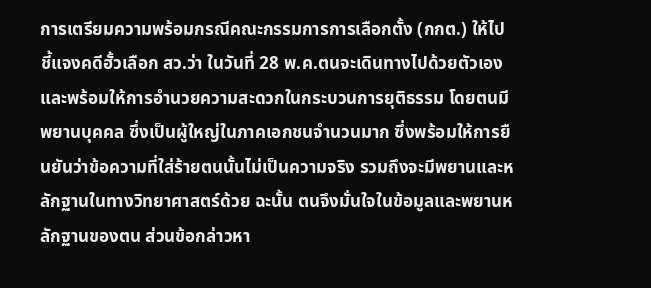การเตรียมความพร้อมกรณีคณะกรรมการการเลือกตั้ง (กกต.) ให้ไปชี้แจงคดีฮั้วเลือก สว.ว่า ในวันที่ 28 พ.ค.ตนจะเดินทางไปด้วยตัวเอง และพร้อมให้การอำนวยความสะดวกในกระบวนการยุติธรรม โดยตนมีพยานบุคคล ซึ่งเป็นผู้ใหญ่ในภาคเอกชนจำนวนมาก ซึ่งพร้อมให้การยืนยันว่าข้อความที่ใส่ร้ายตนนั้นไม่เป็นความจริง รวมถึงจะมีพยานและหลักฐานในทางวิทยาศาสตร์ด้วย ฉะนั้น ตนจึงมั่นใจในข้อมูลและพยานหลักฐานของตน ส่วนข้อกล่าวหา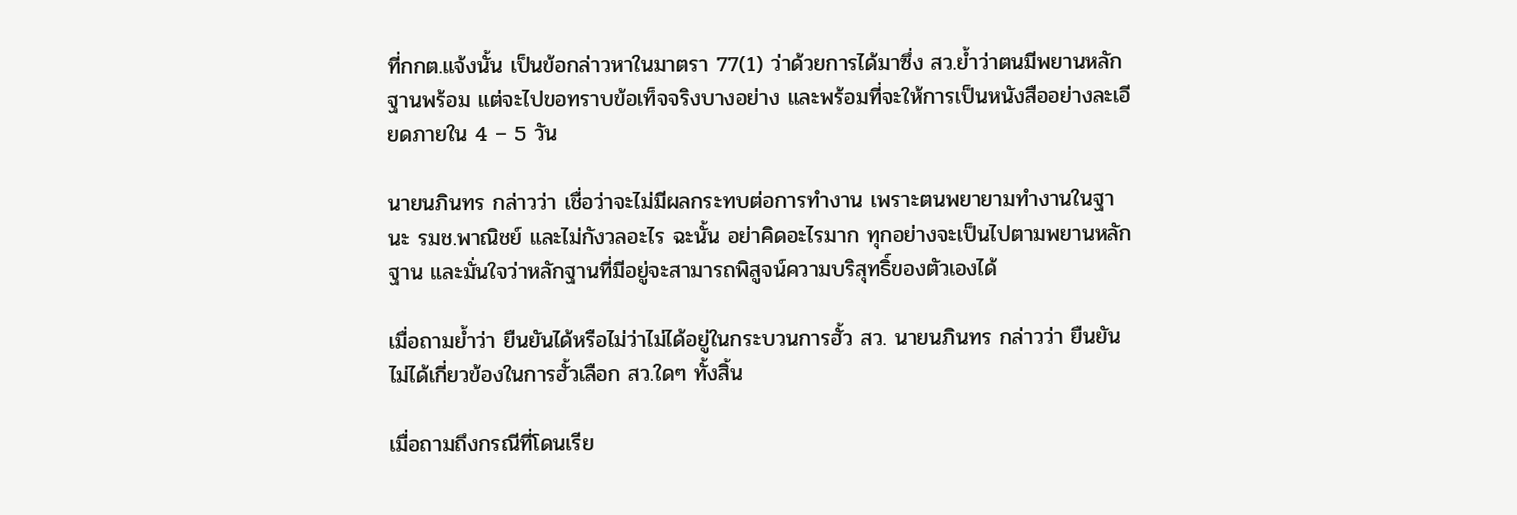ที่กกต.แจ้งนั้น เป็นข้อกล่าวหาในมาตรา 77(1) ว่าด้วยการได้มาซึ่ง สว.ย้ำว่าตนมีพยานหลักฐานพร้อม แต่จะไปขอทราบข้อเท็จจริงบางอย่าง และพร้อมที่จะให้การเป็นหนังสืออย่างละเอียดภายใน 4 – 5 วัน

นายนภินทร กล่าวว่า เชื่อว่าจะไม่มีผลกระทบต่อการทำงาน เพราะตนพยายามทำงานในฐานะ รมช.พาณิชย์ และไม่กังวลอะไร ฉะนั้น อย่าคิดอะไรมาก ทุกอย่างจะเป็นไปตามพยานหลักฐาน และมั่นใจว่าหลักฐานที่มีอยู่จะสามารถพิสูจน์ความบริสุทธิ์ของตัวเองได้

เมื่อถามย้ำว่า ยืนยันได้หรือไม่ว่าไม่ได้อยู่ในกระบวนการฮั้ว สว. นายนภินทร กล่าวว่า ยืนยันไม่ได้เกี่ยวข้องในการฮั้วเลือก สว.ใดๆ ทั้งสิ้น

เมื่อถามถึงกรณีที่โดนเรีย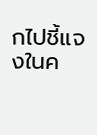กไปชี้แจงในค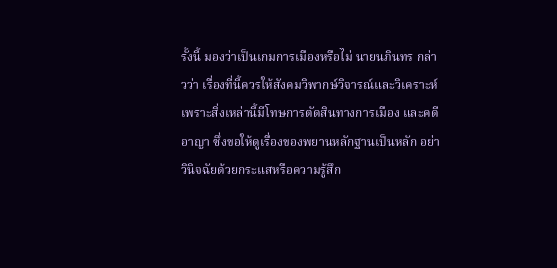รั้งนี้ มองว่าเป็นเกมการเมืองหรือไม่ นายนภินทร กล่าวว่า เรื่องที่นี้ควรให้สังคมวิพากษ์วิจารณ์และวิเคราะห์ เพราะสิ่งเหล่านี้มีโทษการตัดสินทางการเมือง และคดีอาญา ซึ่งขอให้ดูเรื่องของพยานหลักฐานเป็นหลัก อย่าวินิจฉัยด้วยกระแสหรือความรู้สึก